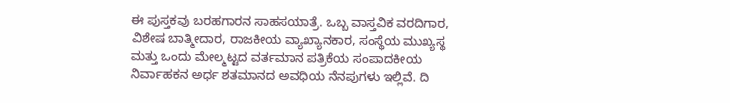ಈ ಪುಸ್ತಕವು ಬರಹಗಾರನ ಸಾಹಸಯಾತ್ರೆ. ಒಬ್ಬ ವಾಸ್ತವಿಕ ವರದಿಗಾರ, ವಿಶೇಷ ಬಾತ್ಮೀದಾರ, ರಾಜಕೀಯ ವ್ಯಾಖ್ಯಾನಕಾರ, ಸಂಸ್ಥೆಯ ಮುಖ್ಯಸ್ಥ ಮತ್ತು ಒಂದು ಮೇಲ್ಮಟ್ಟದ ವರ್ತಮಾನ ಪತ್ರಿಕೆಯ ಸಂಪಾದಕೀಯ ನಿರ್ವಾಹಕನ ಅರ್ಧ ಶತಮಾನದ ಅವಧಿಯ ನೆನಪುಗಳು ಇಲ್ಲಿವೆ. ದಿ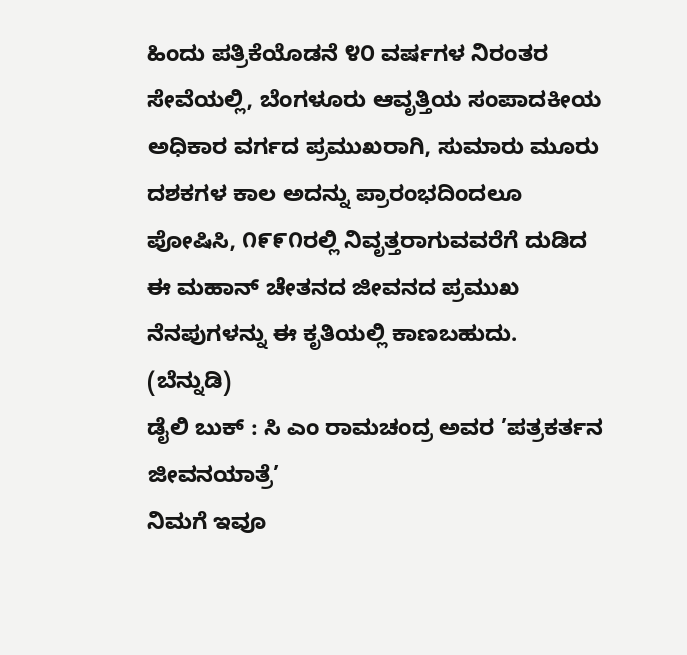ಹಿಂದು ಪತ್ರಿಕೆಯೊಡನೆ ೪೦ ವರ್ಷಗಳ ನಿರಂತರ ಸೇವೆಯಲ್ಲಿ, ಬೆಂಗಳೂರು ಆವೃತ್ತಿಯ ಸಂಪಾದಕೀಯ ಅಧಿಕಾರ ವರ್ಗದ ಪ್ರಮುಖರಾಗಿ, ಸುಮಾರು ಮೂರು ದಶಕಗಳ ಕಾಲ ಅದನ್ನು ಪ್ರಾರಂಭದಿಂದಲೂ ಪೋಷಿಸಿ, ೧೯೯೧ರಲ್ಲಿ ನಿವೃತ್ತರಾಗುವವರೆಗೆ ದುಡಿದ ಈ ಮಹಾನ್ ಚೇತನದ ಜೀವನದ ಪ್ರಮುಖ ನೆನಪುಗಳನ್ನು ಈ ಕೃತಿಯಲ್ಲಿ ಕಾಣಬಹುದು.
(ಬೆನ್ನುಡಿ)
ಡೈಲಿ ಬುಕ್ : ಸಿ ಎಂ ರಾಮಚಂದ್ರ ಅವರ ’ಪತ್ರಕರ್ತನ ಜೀವನಯಾತ್ರೆ’
ನಿಮಗೆ ಇವೂ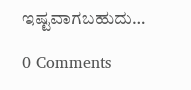ಇಷ್ಟವಾಗಬಹುದು…

0 Comments